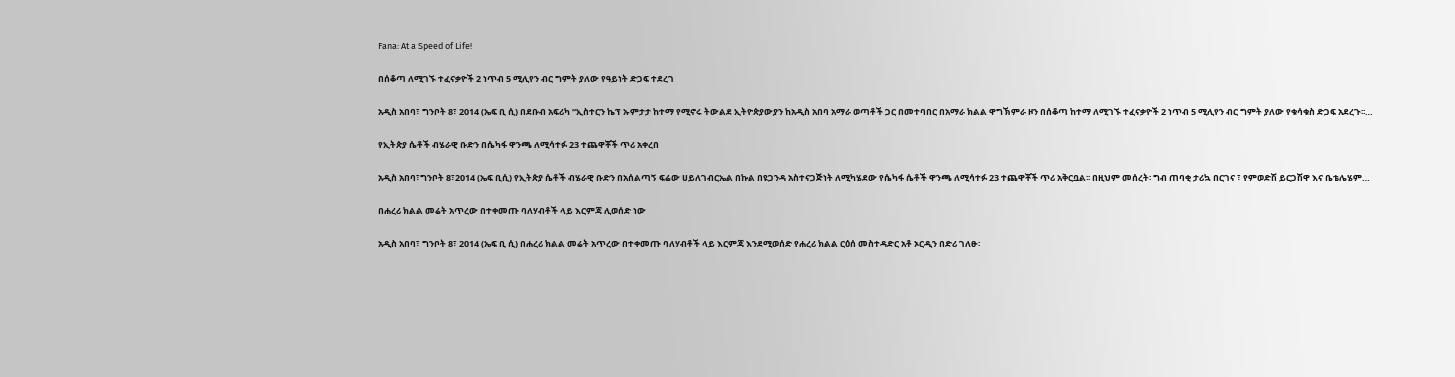Fana: At a Speed of Life!

በሰቆጣ ለሚገኙ ተፈናቃዮች 2 ነጥብ 5 ሚሊየን ብር ግምት ያለው የዓይነት ድጋፍ ተደረገ

አዲስ አበባ፣ ግንቦት 8፣ 2014 (ኤፍ ቢ ሲ) በደቡብ አፍሪካ “ኢስተርን ኬፕ ኡምታታ ከተማ የሚኖሩ ትውልደ ኢትዮጵያውያን ከአዲስ አበባ አማራ ወጣቶች ጋር በመተባበር በአማራ ክልል ዋግኽምራ ዞን በሰቆጣ ከተማ ለሚገኙ ተፈናቃዮች 2 ነጥብ 5 ሚሊየን ብር ግምት ያለው የቁሳቁስ ድጋፍ አደረጉ፡፡…

የኢትጵያ ሴቶች ብሄራዊ ቡድን በሴካፋ ዋንጫ ለሚሳተፉ 23 ተጨዋቾች ጥሪ አቀረበ

አዲስ አበባ፣ግንቦት 8፣2014 (ኤፍ ቢሲ) የኢትጵያ ሴቶች ብሄራዊ ቡድን በአሰልጣኝ ፍሬው ሀይለገብርኤል በኩል በዩጋንዳ አስተናጋጅነት ለሚካሄደው የሴካፋ ሴቶች ዋንጫ ለሚሳተፉ 23 ተጨዋቾች ጥሪ አቅርቧል፡፡ በዚህም መሰረት፡ ግብ ጠባቂ ታሪኳ በርገና ፣ የምወድሽ ይርጋሽዋ እና ቤቴሌሄም…

በሐረሪ ክልል መሬት አጥረው በተቀመጡ ባለሃብቶች ላይ እርምጃ ሊወሰድ ነው

አዲስ አበባ፣ ግንቦት 8፣ 2014 (ኤፍ ቢ ሲ) በሐረሪ ክልል መሬት አጥረው በተቀመጡ ባለሃብቶች ላይ እርምጃ እንደሚወሰድ የሐረሪ ክልል ርዕሰ መስተዳድር አቶ ኦርዲን በድሪ ገለፁ፡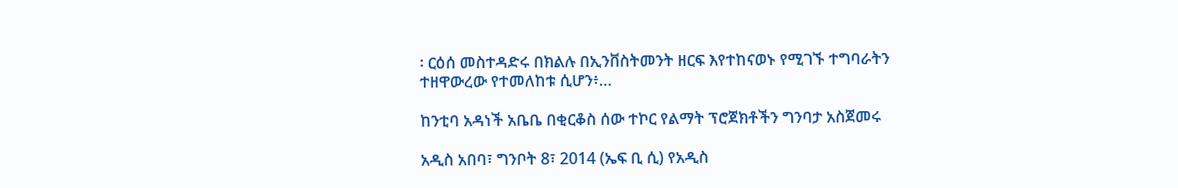፡ ርዕሰ መስተዳድሩ በክልሉ በኢንቨስትመንት ዘርፍ እየተከናወኑ የሚገኙ ተግባራትን ተዘዋውረው የተመለከቱ ሲሆን፥…

ከንቲባ አዳነች አቤቤ በቂርቆስ ሰው ተኮር የልማት ፕሮጀክቶችን ግንባታ አስጀመሩ

አዲስ አበባ፣ ግንቦት 8፣ 2014 (ኤፍ ቢ ሲ) የአዲስ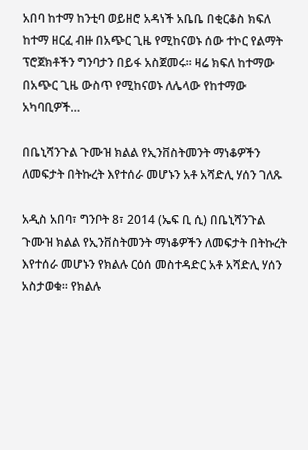አበባ ከተማ ከንቲባ ወይዘሮ አዳነች አቤቤ በቂርቆስ ክፍለ ከተማ ዘርፈ ብዙ በአጭር ጊዜ የሚከናወኑ ሰው ተኮር የልማት ፕሮጀክቶችን ግንባታን በይፋ አስጀመሩ፡፡ ዛሬ ክፍለ ከተማው በአጭር ጊዜ ውስጥ የሚከናወኑ ለሌላው የከተማው አካባቢዎች…

በቤኒሻንጉል ጉሙዝ ክልል የኢንቨስትመንት ማነቆዎችን ለመፍታት በትኩረት እየተሰራ መሆኑን አቶ አሻድሊ ሃሰን ገለጹ

አዲስ አበባ፣ ግንቦት 8፣ 2014 (ኤፍ ቢ ሲ) በቤኒሻንጉል ጉሙዝ ክልል የኢንቨስትመንት ማነቆዎችን ለመፍታት በትኩረት እየተሰራ መሆኑን የክልሉ ርዕሰ መስተዳድር አቶ አሻድሊ ሃሰን አስታወቁ። የክልሉ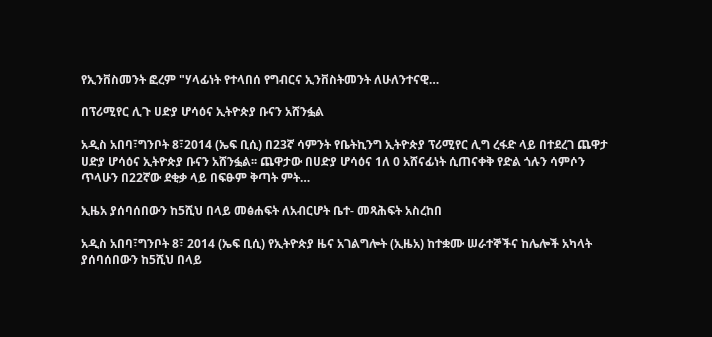የኢንቨስመንት ፎረም "ሃላፊነት የተላበሰ የግብርና ኢንቨስትመንት ለሁለንተናዊ…

በፕሪሚየር ሊጉ ሀድያ ሆሳዕና ኢትዮጵያ ቡናን አሸንፏል

አዲስ አበባ፣ግንቦት 8፣2014 (ኤፍ ቢሲ) በ23ኛ ሳምንት የቤትኪንግ ኢትዮጵያ ፕሪሚየር ሊግ ረፋድ ላይ በተደረገ ጨዋታ ሀድያ ሆሳዕና ኢትዮጵያ ቡናን አሸንፏል፡፡ ጨዋታው በሀድያ ሆሳዕና 1ለ 0 አሸናፊነት ሲጠናቀቅ የድል ጎሉን ሳምሶን ጥላሁን በ22ኛው ደቂቃ ላይ በፍፁም ቅጣት ምት…

ኢዜአ ያሰባሰበውን ከ5ሺህ በላይ መፅሐፍት ለአብርሆት ቤተ- መጻሕፍት አስረከበ

አዲስ አበባ፣ግንቦት 8፣ 2014 (ኤፍ ቢሲ) የኢትዮጵያ ዜና አገልግሎት (ኢዜአ) ከተቋሙ ሠራተኞችና ከሌሎች አካላት ያሰባሰበውን ከ5ሺህ በላይ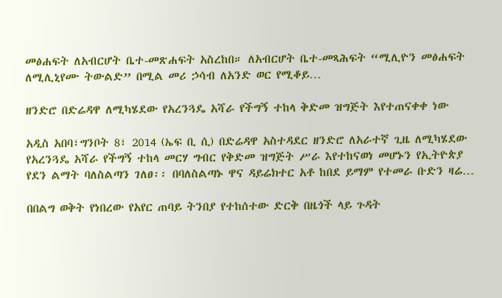መፅሐፍት ለአብርሆት ቤተ-መጽሐፍት አስረከበ። ለአብርሆት ቤተ-መጻሕፍት “ሚሊዮን መፅሐፍት ለሚሊኒየሙ ትውልድ” በሚል መሪ ኃሳብ ለአንድ ወር የሚቆይ…

ዘንድሮ በድሬዳዋ ለሚካሄደው የአረንጓዴ አሻራ የችግኝ ተከላ ቅድመ ዝግጅት እየተጠናቀቀ ነው

አዲስ አበባ፣ግንቦት 8፣ 2014 (ኤፍ ቢ ሲ) በድሬዳዋ አስተዳደር ዘንድሮ ለአራተኛ ጊዜ ለሚካሄደው የአረንጓዴ አሻራ የችግኝ ተከላ መርሃ ግብር የቅድመ ዝግጅት ሥራ እየተከናወነ መሆኑን የኢትዮጵያ የደን ልማት ባለስልጣን ገለፀ፡፡ በባለስልጣኑ ዋና ዳይሬክተር አቶ ከበደ ይማም የተመራ ቡድን ዛሬ…

በበልግ ወቅት የነበረው የአየር ጠባይ ትንበያ የተከሰተው ድርቅ በዜጎች ላይ ጉዳት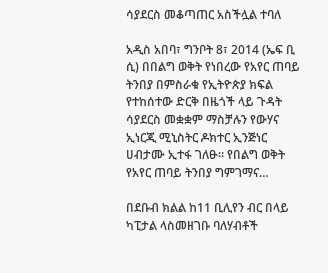ሳያደርስ መቆጣጠር አስችሏል ተባለ

አዲስ አበባ፣ ግንቦት 8፣ 2014 (ኤፍ ቢ ሲ) በበልግ ወቅት የነበረው የአየር ጠባይ ትንበያ በምስራቁ የኢትዮጵያ ክፍል የተከሰተው ድርቅ በዜጎች ላይ ጉዳት ሳያደርስ መቋቋም ማስቻሉን የውሃና ኢነርጂ ሚኒስትር ዶክተር ኢንጅነር ሀብታሙ ኢተፋ ገለፁ። የበልግ ወቅት የአየር ጠባይ ትንበያ ግምገማና…

በደቡብ ክልል ከ11 ቢሊየን ብር በላይ ካፒታል ላስመዘገቡ ባለሃብቶች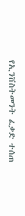የኢንቨስትመንት ፈቃድ ተሰጠ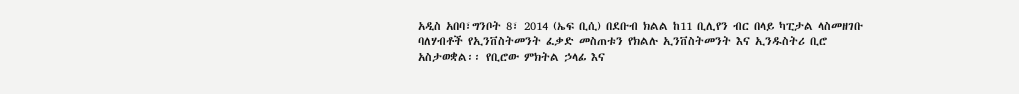አዲስ አበባ፣ግንቦት 8፣ 2014 (ኤፍ ቢሲ) በደቡብ ክልል ከ11 ቢሊየን ብር በላይ ካፒታል ላስመዘገቡ ባለሃብቶች የኢንቨስትመንት ፈቃድ መስጠቱን የክልሉ ኢንቨስትመንት እና ኢንዱስትሪ ቢሮ አስታወቋል፡፡ የቢሮው ምክትል ኃላፊ እና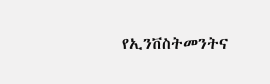የኢንቨስትመንትና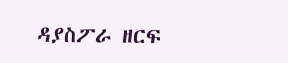ዳያስፖራ ዘርፍ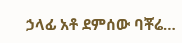ኃላፊ አቶ ደምሰው ባቾሬ…